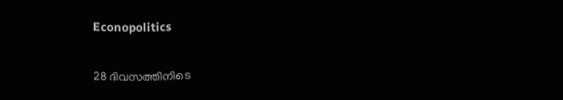Econopolitics

28 ദിവസത്തിനിടെ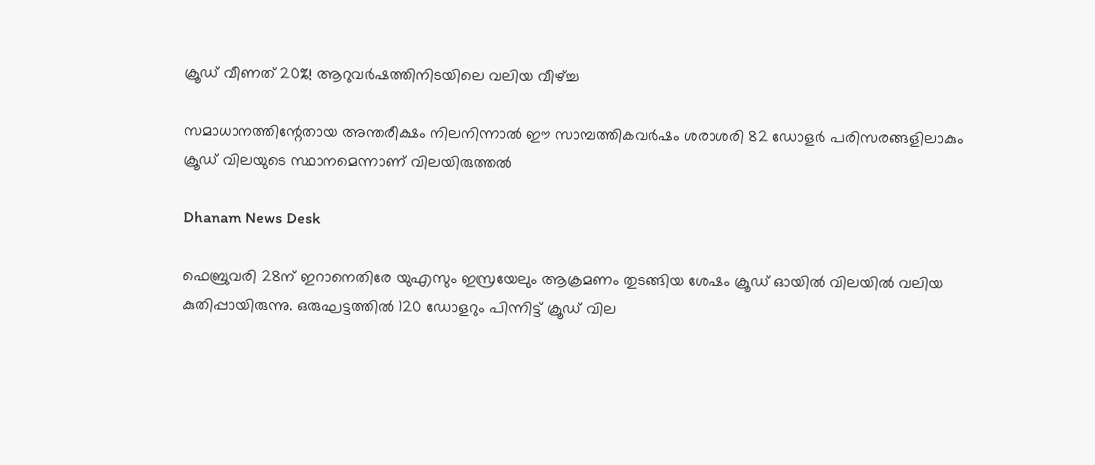ക്രൂഡ് വീണത് 20%! ആറുവര്‍ഷത്തിനിടയിലെ വലിയ വീഴ്ച്ച

സമാധാനത്തിന്റേതായ അന്തരീക്ഷം നിലനിന്നാല്‍ ഈ സാമ്പത്തികവര്‍ഷം ശരാശരി 82 ഡോളര്‍ പരിസരങ്ങളിലാകും ക്രൂഡ് വിലയുടെ സ്ഥാനമെന്നാണ് വിലയിരുത്തല്‍

Dhanam News Desk

ഫെബ്രുവരി 28ന് ഇറാനെതിരേ യുഎസും ഇസ്രയേലും ആക്രമണം തുടങ്ങിയ ശേഷം ക്രൂഡ് ഓയില്‍ വിലയില്‍ വലിയ കുതിപ്പായിരുന്നു. ഒരുഘട്ടത്തില്‍ 120 ഡോളറും പിന്നിട്ട് ക്രൂഡ് വില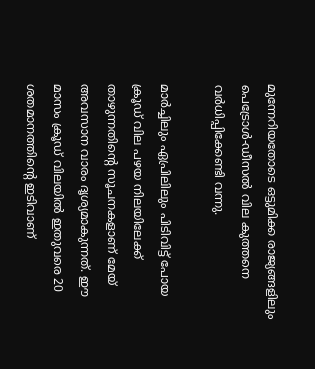മുന്നേറിയതോടെ ഒട്ടുമിക്ക രാജ്യങ്ങളിലും പെട്രോള്‍-ഡീസല്‍ വില കുത്തനെ വര്‍ധിപ്പിക്കേണ്ടി വന്നു.

മാര്‍ച്ചിലും ഏപ്രിലിലും പിടിവിട്ട് പോയ ക്രൂഡ് വില പഴയ നിലയിലേക്ക് താഴുന്നതിന്റെ സൂചനകളാണ് മേയ് അവസാന വാരം ദൃശ്യമാകുന്നത്. ഈ മാസം ക്രൂഡ് വിലയില്‍ ഇതുവരെ 20 ശതമാനത്തിന്റെ ഇടിവാണ്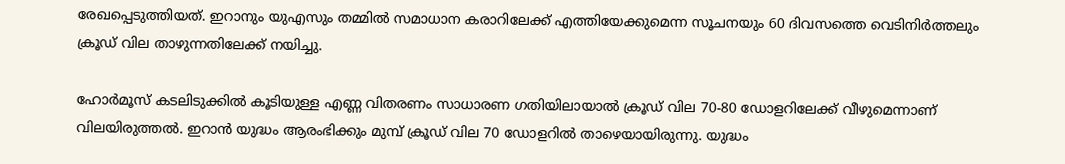രേഖപ്പെടുത്തിയത്. ഇറാനും യുഎസും തമ്മില്‍ സമാധാന കരാറിലേക്ക് എത്തിയേക്കുമെന്ന സൂചനയും 60 ദിവസത്തെ വെടിനിര്‍ത്തലും ക്രൂഡ് വില താഴുന്നതിലേക്ക് നയിച്ചു.

ഹോര്‍മൂസ് കടലിടുക്കില്‍ കൂടിയുള്ള എണ്ണ വിതരണം സാധാരണ ഗതിയിലായാല്‍ ക്രൂഡ് വില 70-80 ഡോളറിലേക്ക് വീഴുമെന്നാണ് വിലയിരുത്തല്‍. ഇറാന്‍ യുദ്ധം ആരംഭിക്കും മുമ്പ് ക്രൂഡ് വില 70 ഡോളറില്‍ താഴെയായിരുന്നു. യുദ്ധം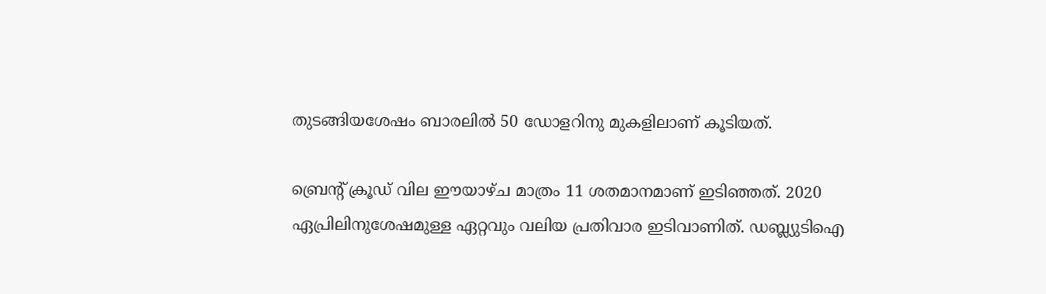തുടങ്ങിയശേഷം ബാരലില്‍ 50 ഡോളറിനു മുകളിലാണ് കൂടിയത്.

ബ്രെന്റ് ക്രൂഡ് വില ഈയാഴ്ച മാത്രം 11 ശതമാനമാണ് ഇടിഞ്ഞത്. 2020 ഏപ്രിലിനുശേഷമുള്ള ഏറ്റവും വലിയ പ്രതിവാര ഇടിവാണിത്. ഡബ്ല്യുടിഐ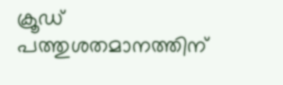ക്രൂഡ് പത്തുശതമാനത്തിന്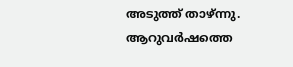അടുത്ത് താഴ്ന്നു. ആറുവര്‍ഷത്തെ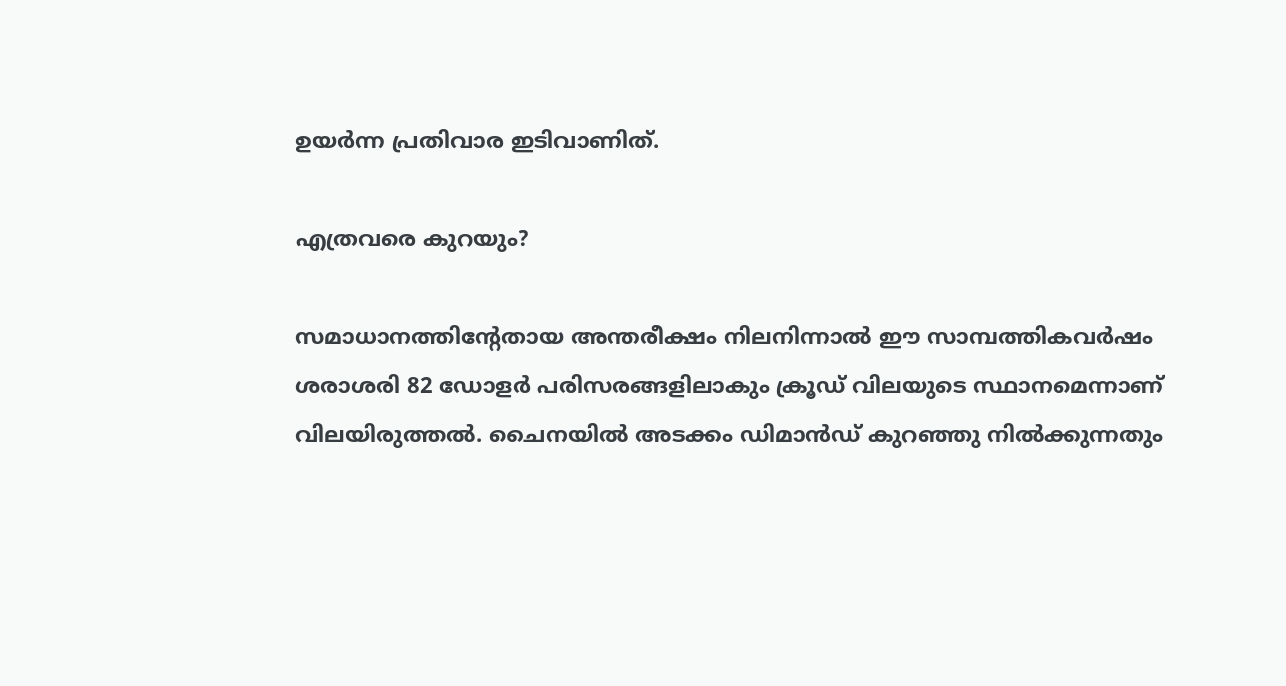ഉയര്‍ന്ന പ്രതിവാര ഇടിവാണിത്.

എത്രവരെ കുറയും?

സമാധാനത്തിന്റേതായ അന്തരീക്ഷം നിലനിന്നാല്‍ ഈ സാമ്പത്തികവര്‍ഷം ശരാശരി 82 ഡോളര്‍ പരിസരങ്ങളിലാകും ക്രൂഡ് വിലയുടെ സ്ഥാനമെന്നാണ് വിലയിരുത്തല്‍. ചൈനയില്‍ അടക്കം ഡിമാന്‍ഡ് കുറഞ്ഞു നില്‍ക്കുന്നതും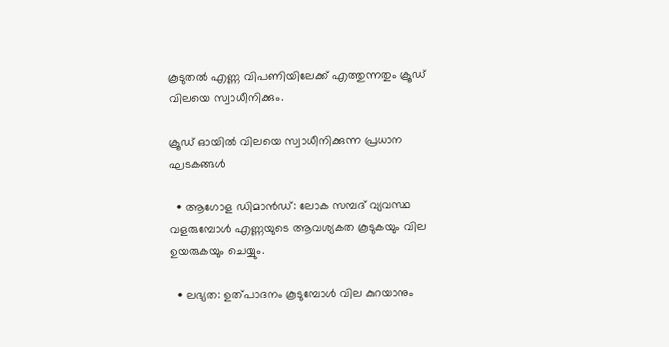കൂടുതല്‍ എണ്ണ വിപണിയിലേക്ക് എത്തുന്നതും ക്രൂഡ് വിലയെ സ്വാധീനിക്കും.

ക്രൂഡ് ഓയില്‍ വിലയെ സ്വാധീനിക്കുന്ന പ്രധാന ഘടകങ്ങള്‍

  • ആഗോള ഡിമാന്‍ഡ്: ലോക സമ്പദ് വ്യവസ്ഥ വളരുമ്പോള്‍ എണ്ണയുടെ ആവശ്യകത കൂടുകയും വില ഉയരുകയും ചെയ്യും.

  • ലഭ്യത: ഉത്പാദനം കൂടുമ്പോള്‍ വില കുറയാനും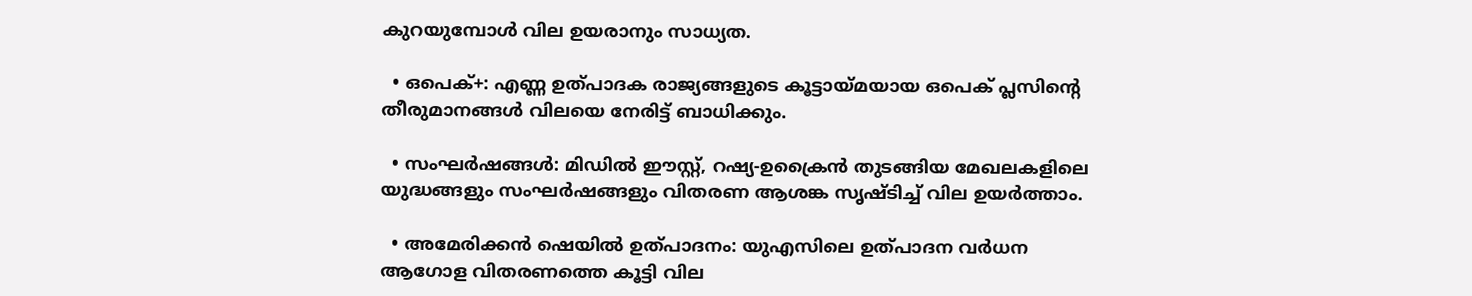കുറയുമ്പോള്‍ വില ഉയരാനും സാധ്യത.

  • ഒപെക്+: എണ്ണ ഉത്പാദക രാജ്യങ്ങളുടെ കൂട്ടായ്മയായ ഒപെക് പ്ലസിന്റെ തീരുമാനങ്ങള്‍ വിലയെ നേരിട്ട് ബാധിക്കും.

  • സംഘര്‍ഷങ്ങള്‍: മിഡില്‍ ഈസ്റ്റ്, റഷ്യ-ഉക്രൈന്‍ തുടങ്ങിയ മേഖലകളിലെ യുദ്ധങ്ങളും സംഘര്‍ഷങ്ങളും വിതരണ ആശങ്ക സൃഷ്ടിച്ച് വില ഉയര്‍ത്താം.

  • അമേരിക്കന്‍ ഷെയില്‍ ഉത്പാദനം: യുഎസിലെ ഉത്പാദന വര്‍ധന ആഗോള വിതരണത്തെ കൂട്ടി വില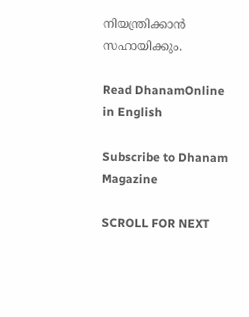നിയന്ത്രിക്കാന്‍ സഹായിക്കും.

Read DhanamOnline in English

Subscribe to Dhanam Magazine

SCROLL FOR NEXT